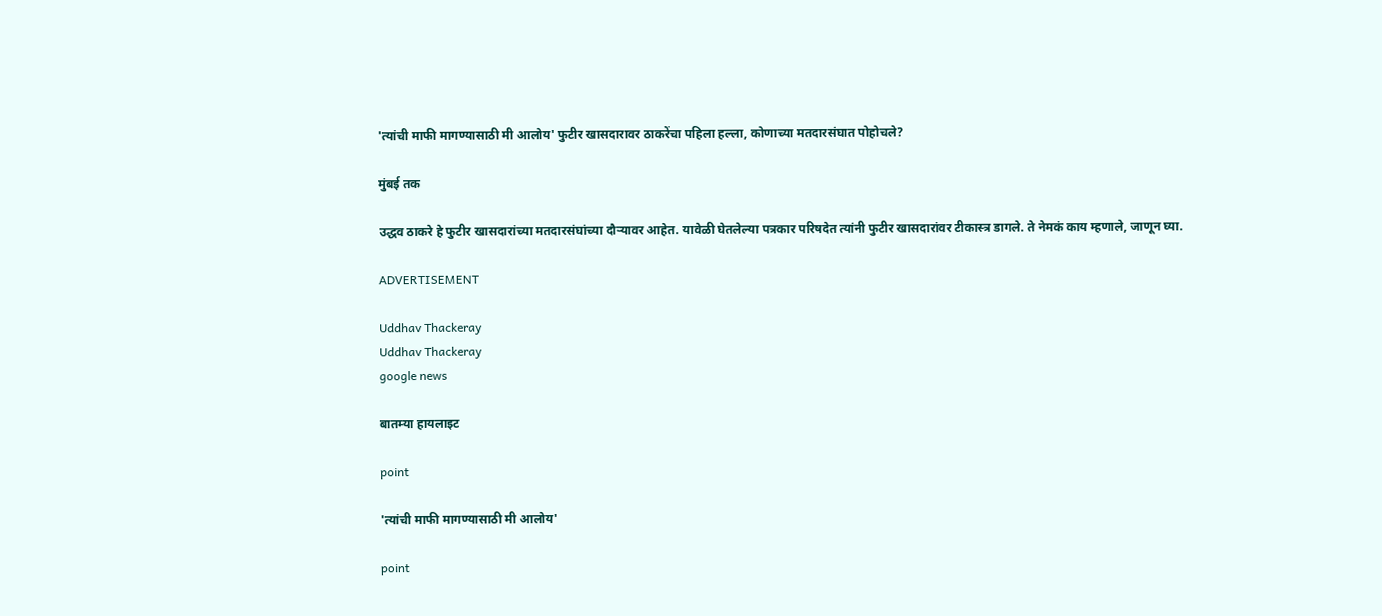'त्यांची माफी मागण्यासाठी मी आलोय' फुटीर खासदारावर ठाकरेंचा पहिला हल्ला, कोणाच्या मतदारसंघात पोहोचले?

मुंबई तक

उद्धव ठाकरे हे फुटीर खासदारांच्या मतदारसंघांच्या दौऱ्यावर आहेत. यावेळी घेतलेल्या पत्रकार परिषदेत त्यांनी फुटीर खासदारांवर टीकास्त्र डागले. ते नेमकं काय म्हणाले, जाणून घ्या.

ADVERTISEMENT

Uddhav Thackeray
Uddhav Thackeray
google news

बातम्या हायलाइट

point

'त्यांची माफी मागण्यासाठी मी आलोय'

point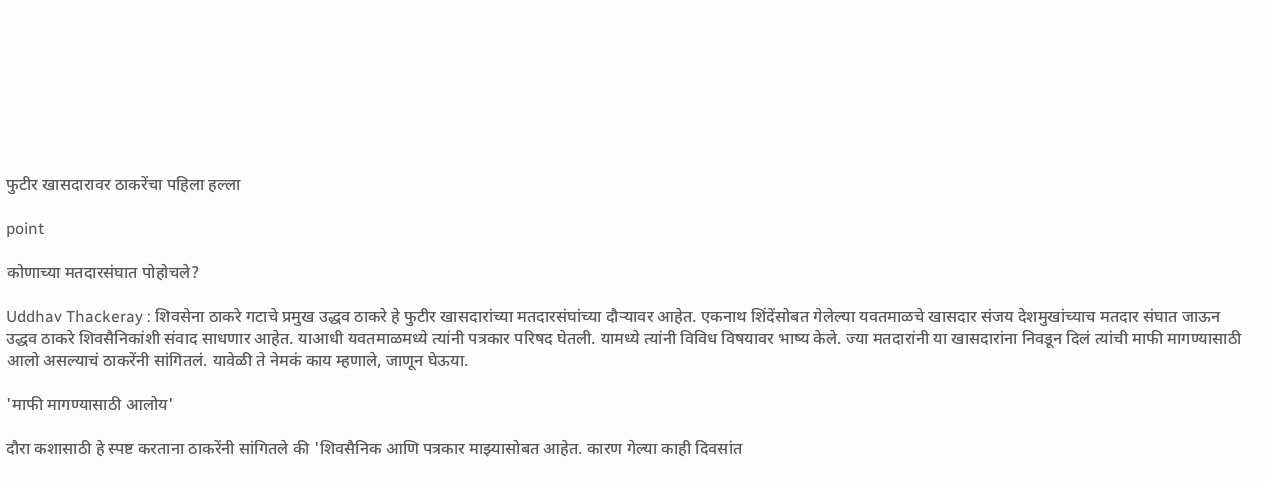फुटीर खासदारावर ठाकरेंचा पहिला हल्ला

point

कोणाच्या मतदारसंघात पोहोचले?

Uddhav Thackeray : शिवसेना ठाकरे गटाचे प्रमुख उद्धव ठाकरे हे फुटीर खासदारांच्या मतदारसंघांच्या दौऱ्यावर आहेत. एकनाथ शिंदेंसोबत गेलेल्या यवतमाळचे खासदार संजय देशमुखांच्याच मतदार संघात जाऊन उद्धव ठाकरे शिवसैनिकांशी संवाद साधणार आहेत. याआधी यवतमाळमध्ये त्यांनी पत्रकार परिषद घेतली. यामध्ये त्यांनी विविध विषयावर भाष्य केले. ज्या मतदारांनी या खासदारांना निवडून दिलं त्यांची माफी मागण्यासाठी आलो असल्याचं ठाकरेंनी सांगितलं. यावेळी ते नेमकं काय म्हणाले, जाणून घेऊया.

'माफी मागण्यासाठी आलोय'

दौरा कशासाठी हे स्पष्ट करताना ठाकरेंनी सांगितले की 'शिवसैनिक आणि पत्रकार माझ्यासोबत आहेत. कारण गेल्या काही दिवसांत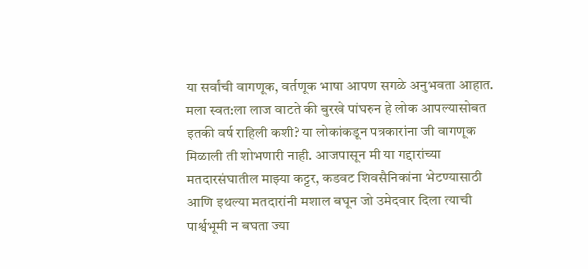या सर्वांची वागणूक, वर्तणूक भाषा आपण सगळे अनुभवता आहात. मला स्वत:ला लाज वाटते की बुरखे पांघरुन हे लोक आपल्यासोबत इतकी वर्ष राहिली कशी? या लोकांकडून पत्रकारांना जी वागणूक मिळाली ती शोभणारी नाही. आजपासून मी या गद्दारांच्या मतदारसंघातील माझ्या कट्टर, कडवट शिवसैनिकांना भेटण्यासाठी आणि इथल्या मतदारांनी मशाल बघून जो उमेदवार दिला त्याची पार्श्वभूमी न बघता ज्या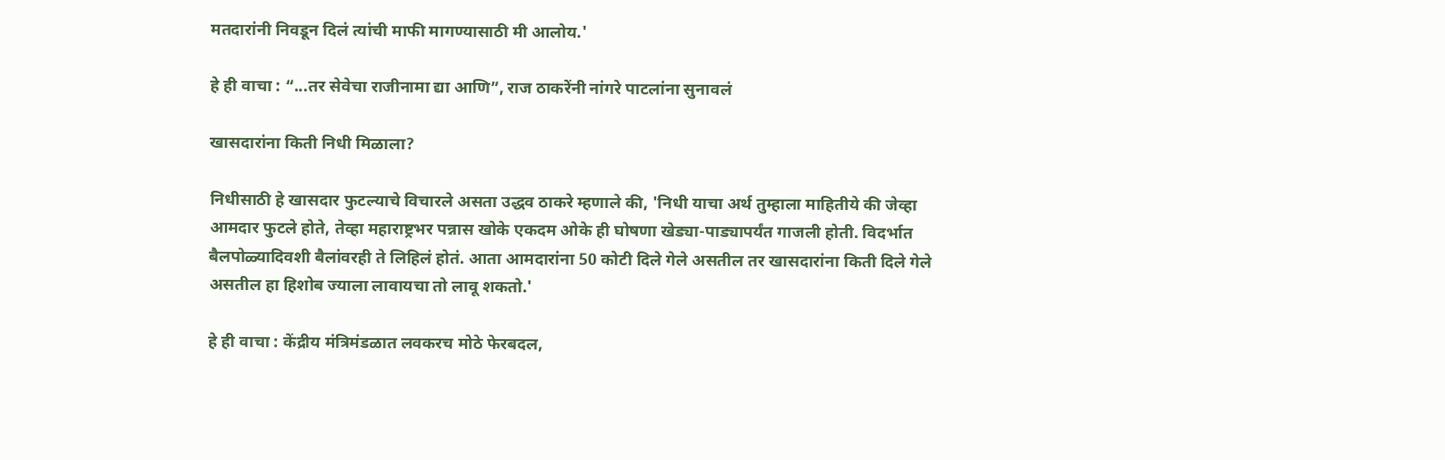मतदारांनी निवडून दिलं त्यांची माफी मागण्यासाठी मी आलोय.'

हे ही वाचा : “...तर सेवेचा राजीनामा द्या आणि”, राज ठाकरेंनी नांगरे पाटलांना सुनावलं

खासदारांना किती निधी मिळाला?

निधीसाठी हे खासदार फुटल्याचे विचारले असता उद्धव ठाकरे म्हणाले की, 'निधी याचा अर्थ तुम्हाला माहितीये की जेव्हा आमदार फुटले होते, तेव्हा महाराष्ट्रभर पन्नास खोके एकदम ओके ही घोषणा खेड्या-पाड्यापर्यंत गाजली होती. विदर्भात बैलपोळ्यादिवशी बैलांवरही ते लिहिलं होतं. आता आमदारांना 50 कोटी दिले गेले असतील तर खासदारांना किती दिले गेले असतील हा हिशोब ज्याला लावायचा तो लावू शकतो.'

हे ही वाचा : केंद्रीय मंत्रिमंडळात लवकरच मोठे फेरबदल,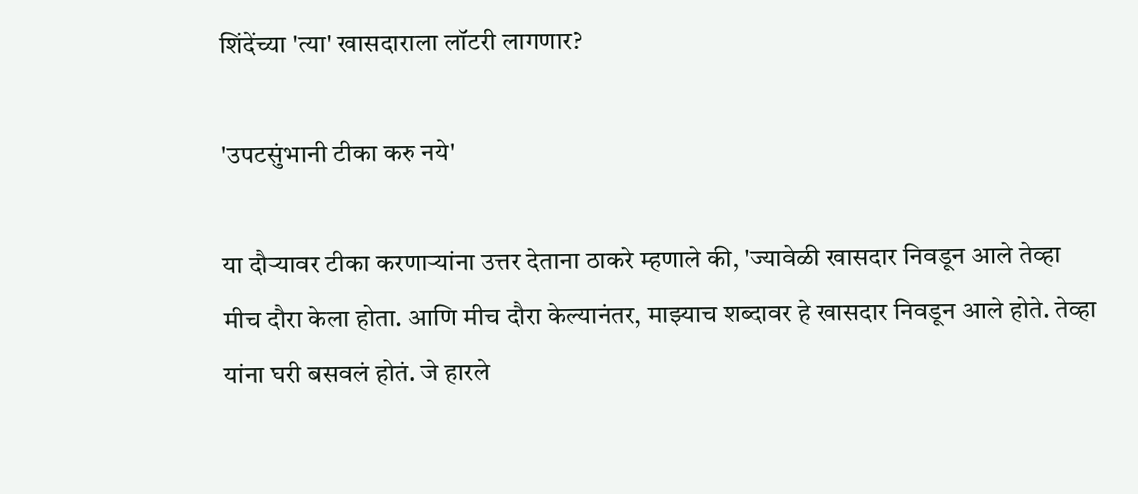शिंदेंच्या 'त्या' खासदाराला लॉटरी लागणार?

'उपटसुंभानी टीका करु नये'

या दौऱ्यावर टीका करणाऱ्यांना उत्तर देताना ठाकरे म्हणाले की, 'ज्यावेळी खासदार निवडून आले तेव्हा मीच दौरा केला होता. आणि मीच दौरा केल्यानंतर, माझ्याच शब्दावर हे खासदार निवडून आले होते. तेव्हा यांना घरी बसवलं होतं. जे हारले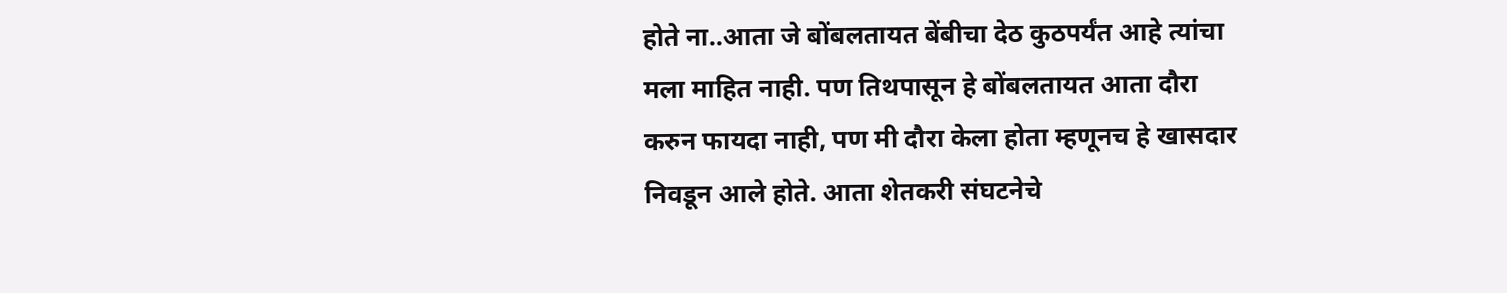होते ना..आता जे बोंबलतायत बेंबीचा देठ कुठपर्यंत आहे त्यांचा मला माहित नाही. पण तिथपासून हे बोंबलतायत आता दौरा करुन फायदा नाही, पण मी दौरा केला होता म्हणूनच हे खासदार निवडून आले होते. आता शेतकरी संघटनेचे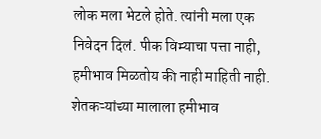लोक मला भेटले होते. त्यांनी मला एक निवेदन दिलं. पीक विम्याचा पत्ता नाही, हमीभाव मिळतोय की नाही माहिती नाही. शेतकऱ्यांच्या मालाला हमीभाव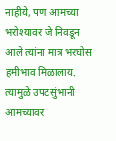नाहीये, पण आमच्या भरोश्यावर जे निवडून आले त्यांना मात्र भरघोस हमीभाव मिळालाय. त्यामुळे उपटसुंभानी आमच्यावर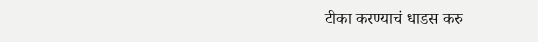टीका करण्याचं धाडस करु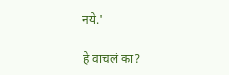नये.'

हे वाचलं का?